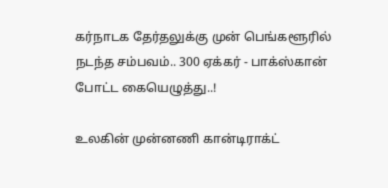கர்நாடக தேர்தலுக்கு முன் பெங்களூரில் நடந்த சம்பவம்.. 300 ஏக்கர் - பாக்ஸ்கான் போட்ட கையெழுத்து..!

உலகின் முன்னணி கான்டிராக்ட்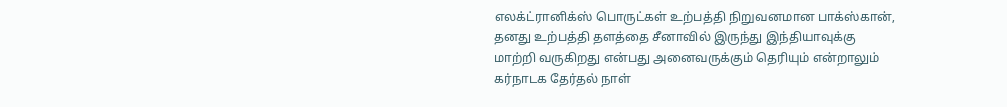எலக்ட்ரானிக்ஸ் பொருட்கள் உற்பத்தி நிறுவனமான பாக்ஸ்கான், தனது உற்பத்தி தளத்தை சீனாவில் இருந்து இந்தியாவுக்கு மாற்றி வருகிறது என்பது அனைவருக்கும் தெரியும் என்றாலும் கர்நாடக தேர்தல் நாள்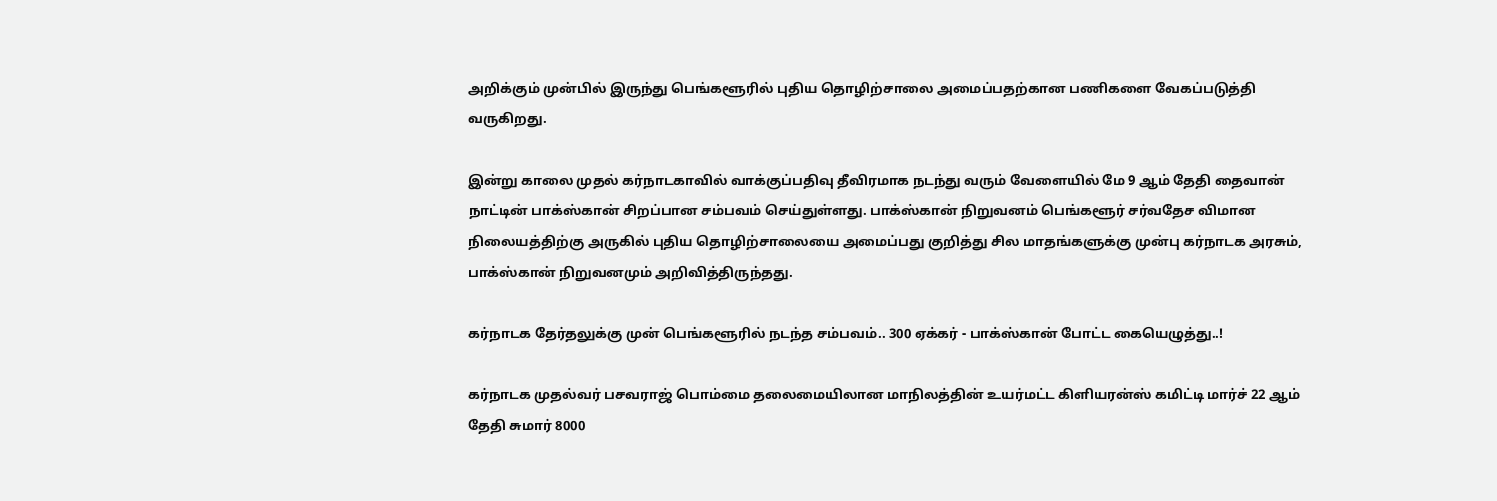அறிக்கும் முன்பில் இருந்து பெங்களூரில் புதிய தொழிற்சாலை அமைப்பதற்கான பணிகளை வேகப்படுத்தி வருகிறது.

இன்று காலை முதல் கர்நாடகாவில் வாக்குப்பதிவு தீவிரமாக நடந்து வரும் வேளையில் மே 9 ஆம் தேதி தைவான் நாட்டின் பாக்ஸ்கான் சிறப்பான சம்பவம் செய்துள்ளது. பாக்ஸ்கான் நிறுவனம் பெங்களூர் சர்வதேச விமான நிலையத்திற்கு அருகில் புதிய தொழிற்சாலையை அமைப்பது குறித்து சில மாதங்களுக்கு முன்பு கர்நாடக அரசும், பாக்ஸ்கான் நிறுவனமும் அறிவித்திருந்தது.

கர்நாடக தேர்தலுக்கு முன் பெங்களூரில் நடந்த சம்பவம்.. 300 ஏக்கர் - பாக்ஸ்கான் போட்ட கையெழுத்து..!

கர்நாடக முதல்வர் பசவராஜ் பொம்மை தலைமையிலான மாநிலத்தின் உயர்மட்ட கிளியரன்ஸ் கமிட்டி மார்ச் 22 ஆம் தேதி சுமார் 8000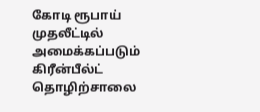கோடி ரூபாய் முதலீட்டில் அமைக்கப்படும் கிரீன்பீல்ட் தொழிற்சாலை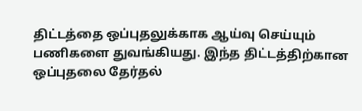திட்டத்தை ஒப்புதலுக்காக ஆய்வு செய்யும் பணிகளை துவங்கியது. இந்த திட்டத்திற்கான ஒப்புதலை தேர்தல்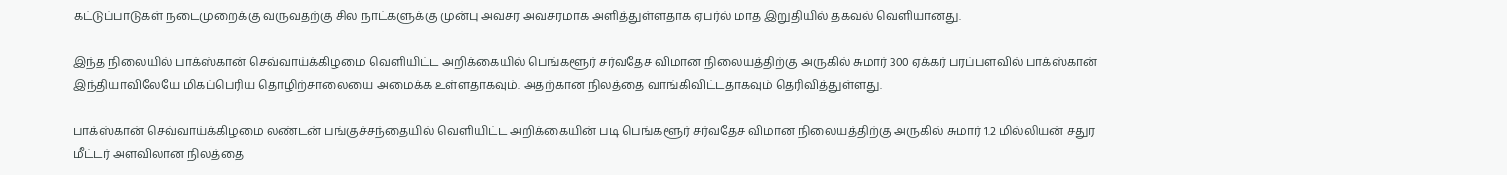கட்டுப்பாடுகள் நடைமுறைக்கு வருவதற்கு சில நாட்களுக்கு முன்பு அவசர அவசரமாக அளித்துள்ளதாக ஏபர்ல் மாத இறுதியில் தகவல் வெளியானது.

இந்த நிலையில் பாக்ஸ்கான் செவ்வாய்க்கிழமை வெளியிட்ட அறிக்கையில் பெங்களூர் சர்வதேச விமான நிலையத்திற்கு அருகில் சுமார் 300 ஏக்கர் பரப்பளவில் பாக்ஸ்கான் இந்தியாவிலேயே மிகப்பெரிய தொழிற்சாலையை அமைக்க உள்ளதாகவும். அதற்கான நிலத்தை வாங்கிவிட்டதாகவும் தெரிவித்துள்ளது.

பாக்ஸ்கான் செவ்வாய்க்கிழமை லண்டன் பங்குச்சந்தையில் வெளியிட்ட அறிக்கையின் படி பெங்களூர் சர்வதேச விமான நிலையத்திற்கு அருகில் சுமார் 1.2 மில்லியன் சதுர மீட்டர் அளவிலான நிலத்தை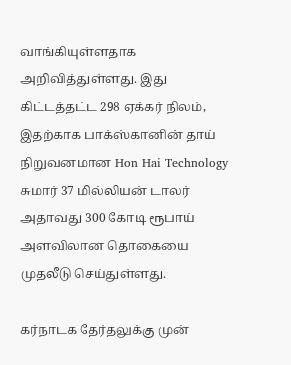வாங்கியுள்ளதாக அறிவித்துள்ளது. இது கிட்டத்தட்ட 298 ஏக்கர் நிலம், இதற்காக பாக்ஸ்கானின் தாய் நிறுவனமான Hon Hai Technology சுமார் 37 மில்லியன் டாலர் அதாவது 300 கோடி ரூபாய் அளவிலான தொகையை முதலீடு செய்துள்ளது.

கர்நாடக தேர்தலுக்கு முன்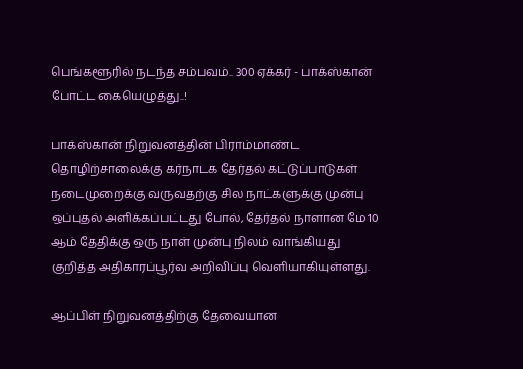பெங்களூரில் நடந்த சம்பவம்.. 300 ஏக்கர் - பாக்ஸ்கான் போட்ட கையெழுத்து..!

பாக்ஸ்கான் நிறுவனத்தின் பிராம்மாண்ட தொழிற்சாலைக்கு கர்நாடக தேர்தல் கட்டுப்பாடுகள் நடைமுறைக்கு வருவதற்கு சில நாட்களுக்கு முன்பு ஒப்புதல் அளிக்கப்பட்டது போல், தேர்தல் நாளான மே 10 ஆம் தேதிக்கு ஒரு நாள் முன்பு நிலம் வாங்கியது குறித்த அதிகாரப்பூர்வ அறிவிப்பு வெளியாகியுள்ளது.

ஆப்பிள் நிறுவனத்திற்கு தேவையான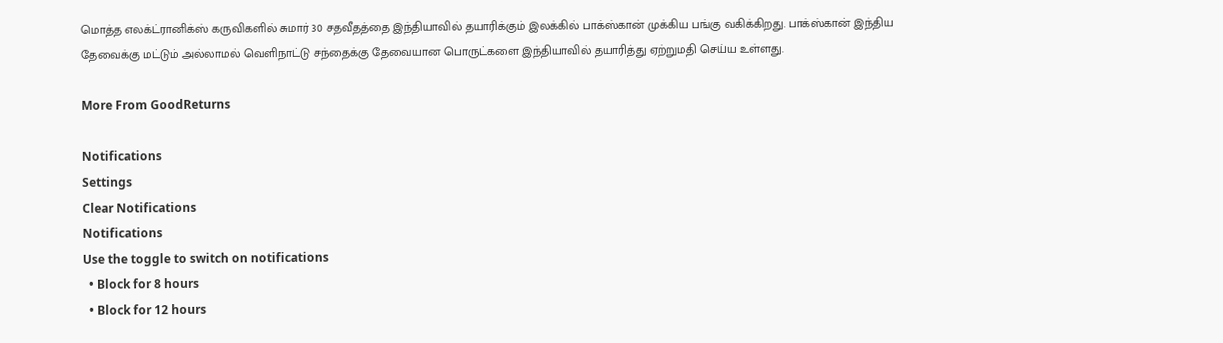மொத்த எலக்ட்ரானிக்ஸ் கருவிகளில் சுமார் 30 சதவீதத்தை இந்தியாவில் தயாரிக்கும் இலக்கில் பாக்ஸ்கான் முக்கிய பங்கு வகிக்கிறது. பாக்ஸ்கான் இந்திய தேவைக்கு மட்டும் அல்லாமல் வெளிநாட்டு சந்தைக்கு தேவையான பொருட்களை இந்தியாவில் தயாரித்து ஏற்றுமதி செய்ய உள்ளது.

More From GoodReturns

Notifications
Settings
Clear Notifications
Notifications
Use the toggle to switch on notifications
  • Block for 8 hours
  • Block for 12 hours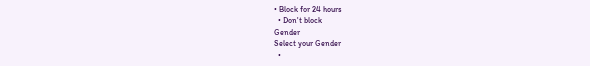• Block for 24 hours
  • Don't block
Gender
Select your Gender
  •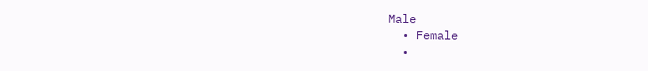Male
  • Female
  •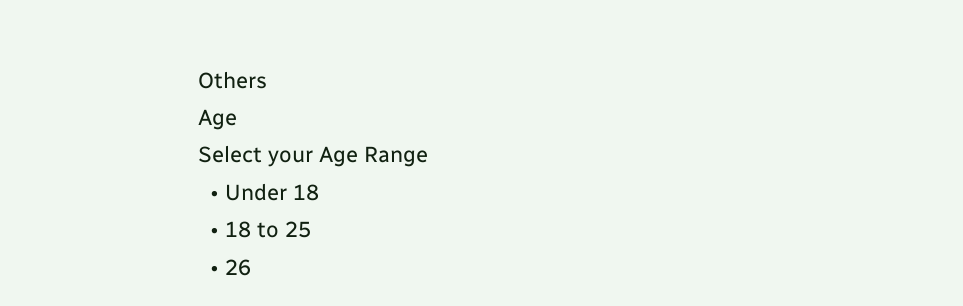Others
Age
Select your Age Range
  • Under 18
  • 18 to 25
  • 26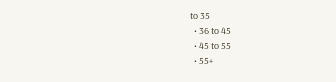to 35
  • 36 to 45
  • 45 to 55
  • 55+